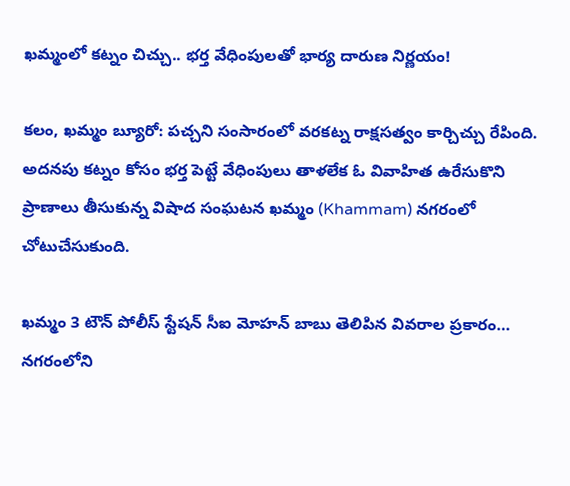ఖమ్మంలో కట్నం చిచ్చు.. భర్త వేధింపులతో భార్య దారుణ నిర్ణయం!

కలం, ఖమ్మం బ్యూరో: పచ్చని సంసారంలో వరకట్న రాక్షసత్వం కార్చిచ్చు రేపింది. అదనపు కట్నం కోసం భర్త పెట్టే వేధింపులు తాళలేక ఓ వివాహిత ఉరేసుకొని ప్రాణాలు తీసుకున్న విషాద సంఘటన ఖమ్మం (Khammam) నగరంలో చోటుచేసుకుంది.

ఖమ్మం 3 టౌన్ పోలీస్ స్టేషన్ సీఐ మోహన్ బాబు తెలిపిన వివరాల ప్రకారం… నగరంలోని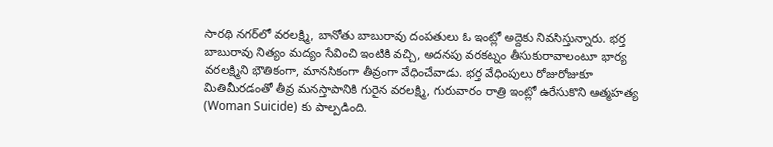సారథి నగర్‌లో వరలక్ష్మి, బానోతు బాబురావు దంపతులు ఓ ఇంట్లో అద్దెకు నివసిస్తున్నారు. భర్త బాబురావు నిత్యం మద్యం సేవించి ఇంటికి వచ్చి, అదనపు వరకట్నం తీసుకురావాలంటూ భార్య వరలక్ష్మిని భౌతికంగా, మానసికంగా తీవ్రంగా వేధించేవాడు. భర్త వేధింపులు రోజురోజుకూ మితిమీరడంతో తీవ్ర మనస్తాపానికి గురైన వరలక్ష్మి, గురువారం రాత్రి ఇంట్లో ఉరేసుకొని ఆత్మహత్య (Woman Suicide) కు పాల్పడింది.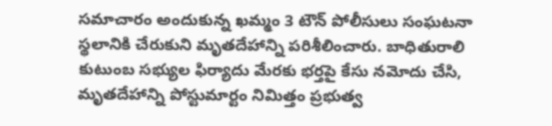సమాచారం అందుకున్న ఖమ్మం 3 టౌన్ పోలీసులు సంఘటనా స్థలానికి చేరుకుని మృతదేహాన్ని పరిశీలించారు. బాధితురాలి కుటుంబ సభ్యుల ఫిర్యాదు మేరకు భర్తపై కేసు నమోదు చేసి, మృతదేహాన్ని పోస్టుమార్టం నిమిత్తం ప్రభుత్వ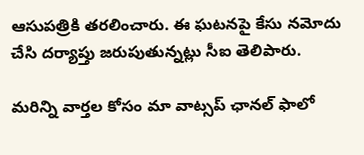ఆసుపత్రికి తరలించారు. ఈ ఘటనపై కేసు నమోదు చేసి దర్యాప్తు జరుపుతున్నట్లు సీఐ తెలిపారు.

మ‌రిన్ని వార్త‌ల కోసం మా వాట్స‌ప్ ఛాన‌ల్ ఫాలో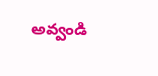అవ్వండి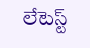లేటెస్ట్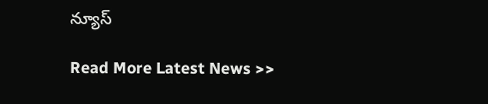న్యూస్‌

Read More Latest News >>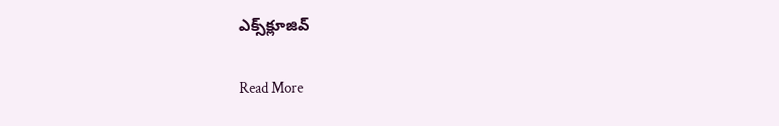ఎక్స్‌క్లూజివ్‌

Read More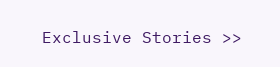Exclusive Stories >>